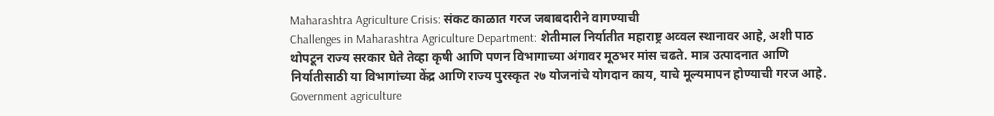Maharashtra Agriculture Crisis: संकट काळात गरज जबाबदारीने वागण्याची
Challenges in Maharashtra Agriculture Department: शेतीमाल निर्यातीत महाराष्ट्र अव्वल स्थानावर आहे, अशी पाठ थोपटून राज्य सरकार घेते तेव्हा कृषी आणि पणन विभागाच्या अंगावर मूठभर मांस चढते. मात्र उत्पादनात आणि निर्यातीसाठी या विभागांच्या केंद्र आणि राज्य पुरस्कृत २७ योजनांचे योगदान काय, याचे मूल्यमापन होण्याची गरज आहे.
Government agriculture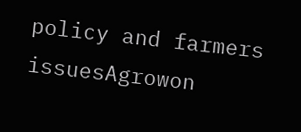policy and farmers issuesAgrowon